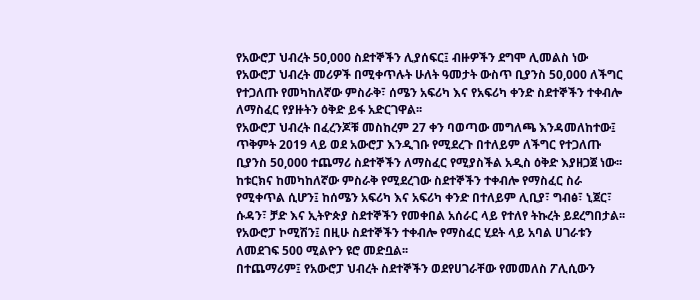የአውሮፓ ህብረት 50,000 ስደተኞችን ሊያሰፍር፤ ብዙዎችን ደግሞ ሊመልስ ነው
የአውሮፓ ህብረት መሪዎች በሚቀጥሉት ሁለት ዓመታት ውስጥ ቢያንስ 50,000 ለችግር የተጋለጡ የመካከለኛው ምስራቅ፣ ሰሜን አፍሪካ እና የአፍሪካ ቀንድ ስደተኞችን ተቀብሎ ለማስፈር የያዙትን ዕቅድ ይፋ አድርገዋል፡፡
የአውሮፓ ህብረት በፈረንጆቹ መስከረም 27 ቀን ባወጣው መግለጫ እንዳመለከተው፤ ጥቅምት 2019 ላይ ወደ አውሮፓ እንዲገቡ የሚደረጉ በተለይም ለችግር የተጋለጡ ቢያንስ 50,000 ተጨማሪ ስደተኞችን ለማስፈር የሚያስችል አዲስ ዕቅድ እያዘጋጀ ነው፡፡
ከቱርክና ከመካከለኛው ምስራቅ የሚደረገው ስደተኞችን ተቀብሎ የማስፈር ስራ የሚቀጥል ሲሆን፤ ከሰሜን አፍሪካ እና አፍሪካ ቀንድ በተለይም ሊቢያ፣ ግብፅ፣ ኒጀር፣ ሱዳን፣ ቻድ እና ኢትዮጵያ ስደተኞችን የመቀበል አሰራር ላይ የተለየ ትኩረት ይደረግበታል፡፡
የአውሮፓ ኮሚሽን፤ በዚሁ ስደተኞችን ተቀብሎ የማስፈር ሂደት ላይ አባል ሀገራቱን ለመደገፍ 500 ሚልዮን ዩሮ መድቧል፡፡
በተጨማሪም፤ የአውሮፓ ህብረት ስደተኞችን ወደየሀገራቸው የመመለስ ፖሊሲውን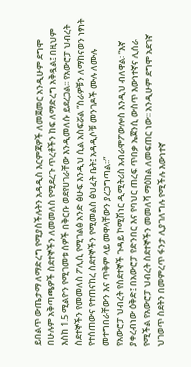ይበልጥ ውጤታማ ለማድረግ የሚያስችሉትን አዳዲስ እርምጃዎች ለመጀመር አንዲሁም ደግሞ በሁሉም አቅጣጫዎች ስደተኞችን ለመመለስ የሚደረጉ ጥረቶችን ከፍ ለማድረግ አቅዷል፤ በዚህም እስከ 1.5 ሚልዮን የሚገመቱ ሰዎች በቅርቡ ወደየሀገራቸው እንዲመለሱ ይደረጋል፡፡ የአውሮፓ ህብረት ስደተኞችን የመመለስ ፖሊሲ የሚገልፅ አንድ ፅሁፍ እንዲህ ሲል አስፍሯል “ስራዎቹን ለማከናወን ነፃነት የተሰጠውና የተጠናከረ ስደተኞችን የሚመልስ ፅህፈት ቤት፤ አዳዲሶቹ መንገዶች ሙሉ ለሙሉ መተግበራቸውን እና ጥቅም ላይ መዋላቸውን ያረጋግጣል፡፡”
የአውሮፓ ህብረት የስደተኞች ጉዳይ ኮሚሽነር ዲሚትሪስ አብራሞፖውሎስ እንዲህ ብለዋል፡ “እኛ ያቀረብነው ዕቅድ፤ በአውሮፓ የድንበር እና የባህር ጠረፍ ጥበቃ ኤጀንሲ ውስጥ እውነተኛና ሊሰራ የሚችል የአውሮፓ ህብረት ስደተኞችን መመለሻ ማዕከል ለመፍጠር ነው፡፡ አንዲሁም ደግሞ አደገኛ ህገወጥ ስደትን በመምረጥ ፋንታ ሊያገለግሉ የሚችሉ እውነተኛ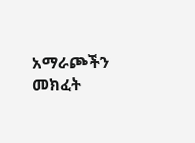አማራጮችን መክፈት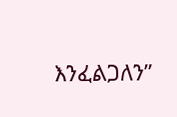እንፈልጋለን”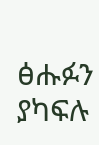ፅሑፉን ያካፍሉ